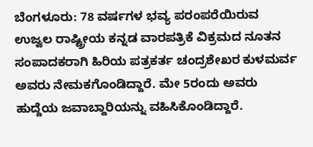ಬೆಂಗಳೂರು: 78 ವರ್ಷಗಳ ಭವ್ಯ ಪರಂಪರೆಯಿರುವ ಉಜ್ವಲ ರಾಷ್ಟ್ರೀಯ ಕನ್ನಡ ವಾರಪತ್ರಿಕೆ ವಿಕ್ರಮದ ನೂತನ ಸಂಪಾದಕರಾಗಿ ಹಿರಿಯ ಪತ್ರಕರ್ತ ಚಂದ್ರಶೇಖರ ಕುಳಮರ್ವ ಅವರು ನೇಮಕಗೊಂಡಿದ್ದಾರೆ. ಮೇ 5ರಂದು ಅವರು ಹುದ್ದೆಯ ಜವಾಬ್ದಾರಿಯನ್ನು ವಹಿಸಿಕೊಂಡಿದ್ದಾರೆ.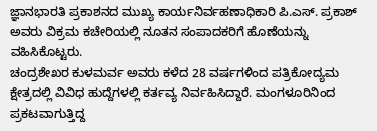ಜ್ಞಾನಭಾರತಿ ಪ್ರಕಾಶನದ ಮುಖ್ಯ ಕಾರ್ಯನಿರ್ವಹಣಾಧಿಕಾರಿ ಪಿ.ಎಸ್. ಪ್ರಕಾಶ್ ಅವರು ವಿಕ್ರಮ ಕಚೇರಿಯಲ್ಲಿ ನೂತನ ಸಂಪಾದಕರಿಗೆ ಹೊಣೆಯನ್ನು ವಹಿಸಿಕೊಟ್ಟರು.
ಚಂದ್ರಶೇಖರ ಕುಳಮರ್ವ ಅವರು ಕಳೆದ 28 ವರ್ಷಗಳಿಂದ ಪತ್ರಿಕೋದ್ಯಮ ಕ್ಷೇತ್ರದಲ್ಲಿ ವಿವಿಧ ಹುದ್ದೆಗಳಲ್ಲಿ ಕರ್ತವ್ಯ ನಿರ್ವಹಿಸಿದ್ದಾರೆ. ಮಂಗಳೂರಿನಿಂದ ಪ್ರಕಟವಾಗುತ್ತಿದ್ದ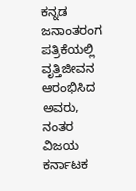ಕನ್ನಡ ಜನಾಂತರಂಗ ಪತ್ರಿಕೆಯಲ್ಲಿ ವೃತ್ತಿಜೀವನ ಆರಂಭಿಸಿದ ಅವರು, ನಂತರ ವಿಜಯ ಕರ್ನಾಟಕ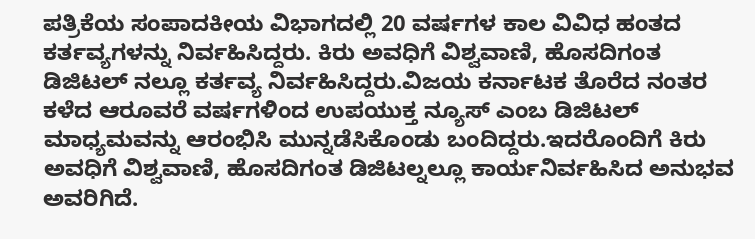ಪತ್ರಿಕೆಯ ಸಂಪಾದಕೀಯ ವಿಭಾಗದಲ್ಲಿ 20 ವರ್ಷಗಳ ಕಾಲ ವಿವಿಧ ಹಂತದ ಕರ್ತವ್ಯಗಳನ್ನು ನಿರ್ವಹಿಸಿದ್ದರು. ಕಿರು ಅವಧಿಗೆ ವಿಶ್ವವಾಣಿ, ಹೊಸದಿಗಂತ ಡಿಜಿಟಲ್ ನಲ್ಲೂ ಕರ್ತವ್ಯ ನಿರ್ವಹಿಸಿದ್ದರು.ವಿಜಯ ಕರ್ನಾಟಕ ತೊರೆದ ನಂತರ ಕಳೆದ ಆರೂವರೆ ವರ್ಷಗಳಿಂದ ಉಪಯುಕ್ತ ನ್ಯೂಸ್ ಎಂಬ ಡಿಜಿಟಲ್ ಮಾಧ್ಯಮವನ್ನು ಆರಂಭಿಸಿ ಮುನ್ನಡೆಸಿಕೊಂಡು ಬಂದಿದ್ದರು.ಇದರೊಂದಿಗೆ ಕಿರು ಅವಧಿಗೆ ವಿಶ್ವವಾಣಿ, ಹೊಸದಿಗಂತ ಡಿಜಿಟಲ್ನಲ್ಲೂ ಕಾರ್ಯನಿರ್ವಹಿಸಿದ ಅನುಭವ ಅವರಿಗಿದೆ.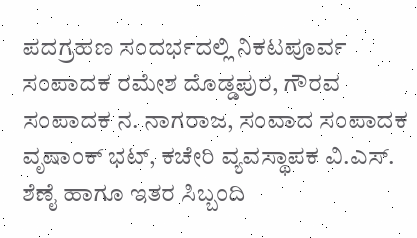ಪದಗ್ರಹಣ ಸಂದರ್ಭದಲ್ಲಿ ನಿಕಟಪೂರ್ವ ಸಂಪಾದಕ ರಮೇಶ ದೊಡ್ಡಪುರ, ಗೌರವ ಸಂಪಾದಕ ನ. ನಾಗರಾಜ, ಸಂವಾದ ಸಂಪಾದಕ ವೃಷಾಂಕ್ ಭಟ್, ಕಚೇರಿ ವ್ಯವಸ್ಥಾಪಕ ವಿ.ಎಸ್. ಶೆಣೈ ಹಾಗೂ ಇತರ ಸಿಬ್ಬಂದಿ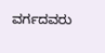ವರ್ಗದವರು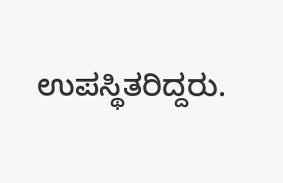ಉಪಸ್ಥಿತರಿದ್ದರು.